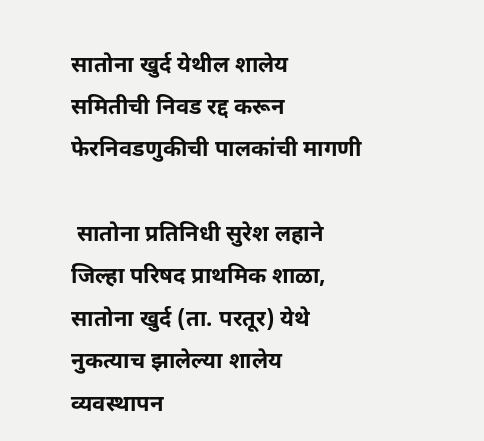सातोना खुर्द येथील शालेय समितीची निवड रद्द करून फेरनिवडणुकीची पालकांची मागणी

 सातोना प्रतिनिधी सुरेश लहाने जिल्हा परिषद प्राथमिक शाळा, सातोना खुर्द (ता. परतूर) येथे नुकत्याच झालेल्या शालेय व्यवस्थापन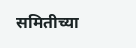समितीच्या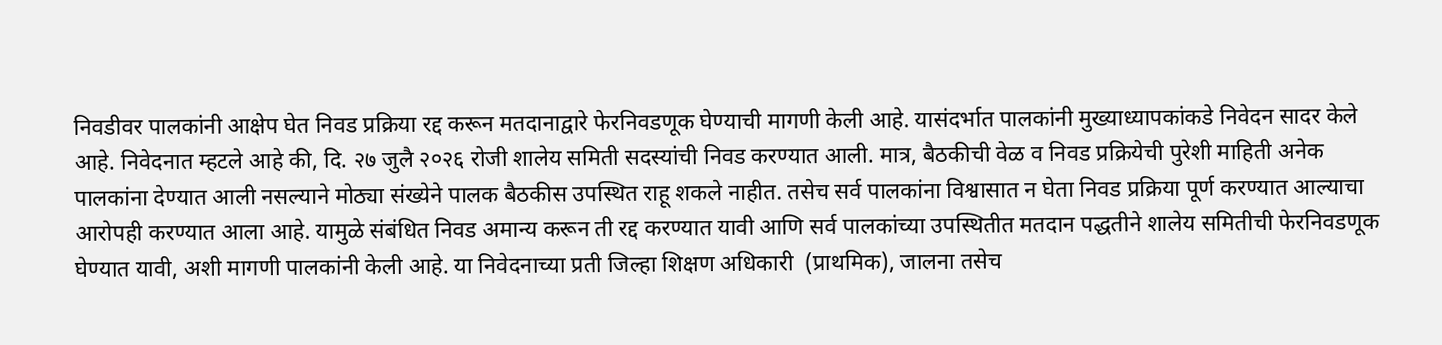निवडीवर पालकांनी आक्षेप घेत निवड प्रक्रिया रद्द करून मतदानाद्वारे फेरनिवडणूक घेण्याची मागणी केली आहे. यासंदर्भात पालकांनी मुख्याध्यापकांकडे निवेदन सादर केले आहे. निवेदनात म्हटले आहे की, दि. २७ जुलै २०२६ रोजी शालेय समिती सदस्यांची निवड करण्यात आली. मात्र, बैठकीची वेळ व निवड प्रक्रियेची पुरेशी माहिती अनेक पालकांना देण्यात आली नसल्याने मोठ्या संख्येने पालक बैठकीस उपस्थित राहू शकले नाहीत. तसेच सर्व पालकांना विश्वासात न घेता निवड प्रक्रिया पूर्ण करण्यात आल्याचा आरोपही करण्यात आला आहे. यामुळे संबंधित निवड अमान्य करून ती रद्द करण्यात यावी आणि सर्व पालकांच्या उपस्थितीत मतदान पद्धतीने शालेय समितीची फेरनिवडणूक घेण्यात यावी, अशी मागणी पालकांनी केली आहे. या निवेदनाच्या प्रती जिल्हा शिक्षण अधिकारी  (प्राथमिक), जालना तसेच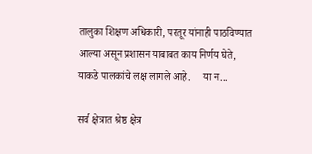तालुका शिक्षण अधिकारी, परतूर यांनाही पाठविण्यात आल्या असून प्रशासन याबाबत काय निर्णय घेते, याकडे पालकांचे लक्ष लागले आहे.     या न...

सर्व क्षेत्रात श्रेष्ठ क्षेत्र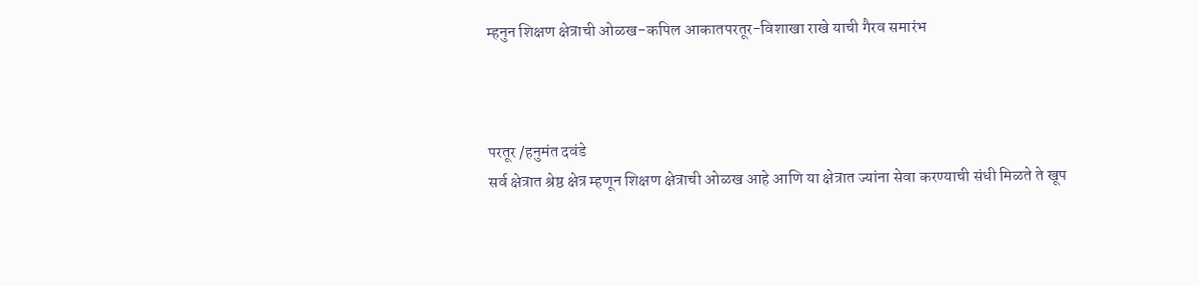म्हनुन शिक्षण क्षेत्राची ओळख-कपिल आकातपरतूर-विशाखा राखे याची गैरव समारंभ



परतूर /हनुमंत दवंडे
सर्व क्षेत्रात श्रेष्ठ क्षेत्र म्हणून शिक्षण क्षेत्राची ओळख आहे आणि या क्षेत्रात ज्यांना सेवा करण्याची संधी मिळते ते खूप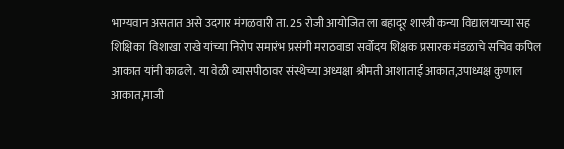भाग्यवान असतात असे उदगार मंगळवारी ता. 25 रोजी आयोजित ला बहादूर शास्त्री कन्या विद्यालयाच्या सह शिक्षिका  विशाखा राखे यांच्या निरोप समारंभ प्रसंगी मराठवाडा सर्वोदय शिक्षक प्रसारक मंडळाचे सचिव कपिल आकात यांनी काढले. या वेळी व्यासपीठावर संस्थेच्या अध्यक्षा श्रीमती आशाताई आकात,उपाध्यक्ष कुणाल आकात,माजी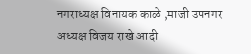नगराध्यक्ष विनायक काळे ,माजी उपनगर अध्यक्ष विजय राखे आदी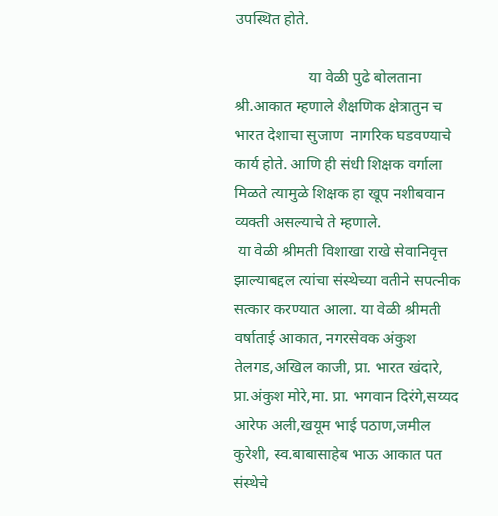उपस्थित होते.

                   या वेळी पुढे बोलताना श्री.आकात म्हणाले शैक्षणिक क्षेत्रातुन च भारत देशाचा सुजाण  नागरिक घडवण्याचे कार्य होते. आणि ही संधी शिक्षक वर्गाला मिळते त्यामुळे शिक्षक हा खूप नशीबवान व्यक्ती असल्याचे ते म्हणाले.
 या वेळी श्रीमती विशाखा राखे सेवानिवृत्त झाल्याबद्दल त्यांचा संस्थेच्या वतीने सपत्नीक सत्कार करण्यात आला. या वेळी श्रीमती वर्षाताई आकात, नगरसेवक अंकुश तेलगड,अखिल काजी, प्रा. भारत खंदारे, प्रा.अंकुश मोरे,मा. प्रा. भगवान दिरंगे,सय्यद आरेफ अली,खयूम भाई पठाण,जमील कुरेशी, स्व.बाबासाहेब भाऊ आकात पत संस्थेचे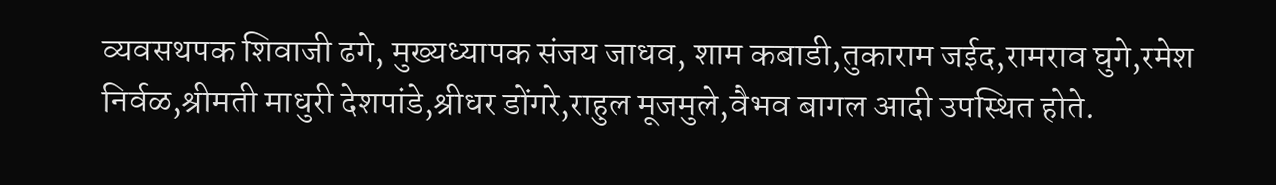व्यवसथपक शिवाजी ढगे, मुख्यध्यापक संजय जाधव, शाम कबाडी,तुकाराम जईद,रामराव घुगे,रमेश निर्वळ,श्रीमती माधुरी देशपांडे,श्रीधर डोंगरे,राहुल मूजमुले,वैभव बागल आदी उपस्थित होते.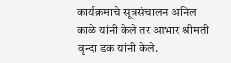कार्यक्रमाचे सूत्रसंचालन अनिल काळे यांनी केले तर आभार श्रीमती वृन्दा डक यांनी केले.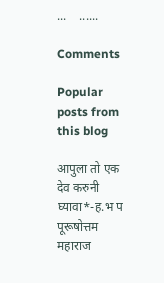...    ......

Comments

Popular posts from this blog

आपुला तो एक देव करुनी घ्यावा*-ह.भ प पूरूषोत्तम महाराज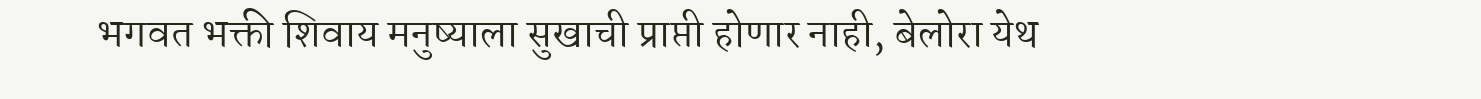भगवत भक्ती शिवाय मनुष्याला सुखाची प्राप्ती होणार नाही, बेलोरा येथ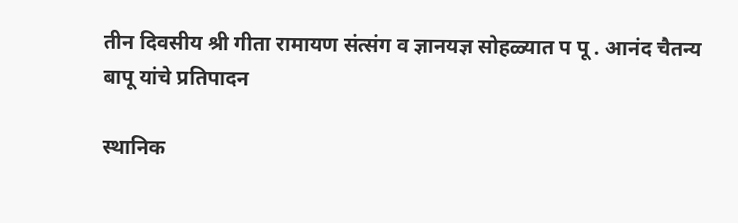तीन दिवसीय श्री गीता रामायण संत्संग व ज्ञानयज्ञ सोहळ्यात प पू . आनंद चैतन्य बापू यांचे प्रतिपादन

स्थानिक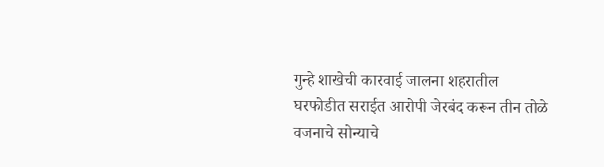गुन्हे शाखेची कारवाई जालना शहरातील घरफोडीत सराईत आरोपी जेरबंद करून तीन तोळे वजनाचे सोन्याचे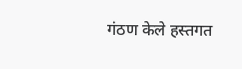गंठण केले हस्तगत